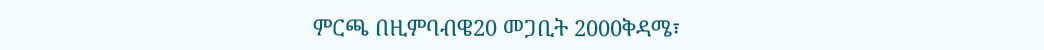ምርጫ በዚምባብዌ20 መጋቢት 2000ቅዳሜ፣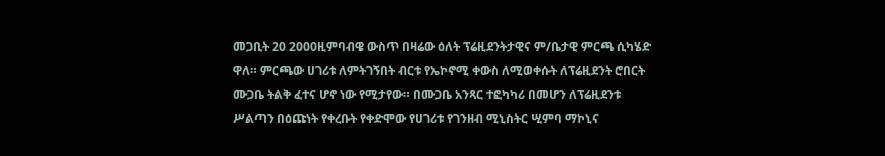መጋቢት 20 2000ዚምባብዌ ውስጥ በዛሬው ዕለት ፕሬዚደንትታዊና ም/ቤታዊ ምርጫ ሲካሄድ ዋለ። ምርጫው ሀገሪቱ ለምትገኝበት ብርቱ የኤኮኖሚ ቀውስ ለሚወቀሱት ለፕሬዚደንት ሮበርት ሙጋቤ ትልቅ ፈተና ሆኖ ነው የሚታየው። በሙጋቤ አንጻር ተፎካካሪ በመሆን ለፕሬዚደንቱ ሥልጣን በዕጩነት የቀረቡት የቀድሞው የሀገሪቱ የገንዘብ ሚኒስትር ሢምባ ማኮኒና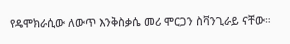የዴሞክራሲው ለውጥ እንቅስቃሴ መሪ ሞርጋን ስቫንጊራይ ናቸው።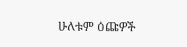ሁለቱም ዕጩዎች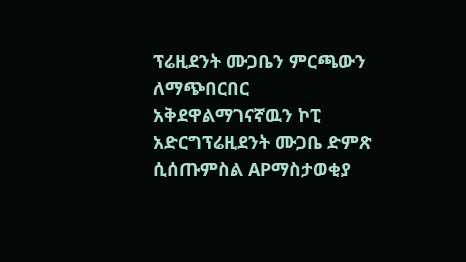ፕሬዚደንት ሙጋቤን ምርጫውን ለማጭበርበር አቅደዋልማገናኛዉን ኮፒ አድርግፕሬዚደንት ሙጋቤ ድምጽ ሲሰጡምስል APማስታወቂያ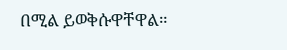በሚል ይወቅሱዋቸዋል።